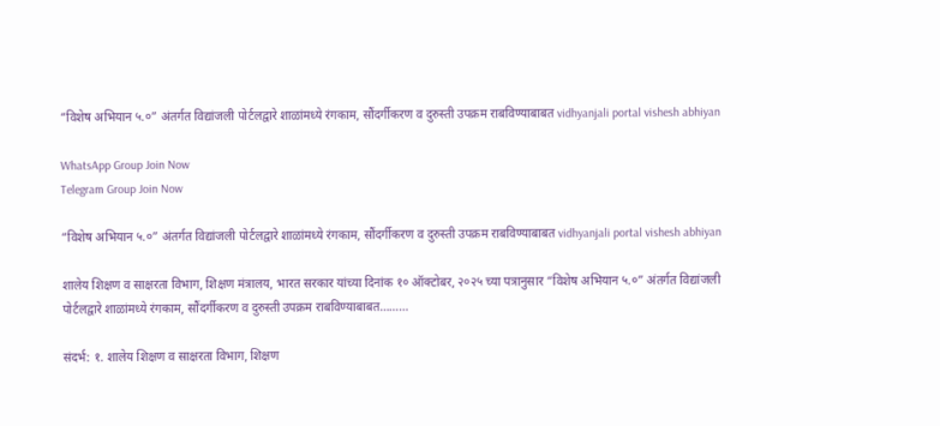“विशेष अभियान ५.०” अंतर्गत विद्यांजली पोर्टल‌द्वारे शाळांमध्ये रंगकाम, सौंदर्गीकरण व दुरुस्ती उपक्रम राबविण्याबाबत vidhyanjali portal vishesh abhiyan

WhatsApp Group Join Now
Telegram Group Join Now

“विशेष अभियान ५.०” अंतर्गत विद्यांजली पोर्टल‌द्वारे शाळांमध्ये रंगकाम, सौंदर्गीकरण व दुरुस्ती उपक्रम राबविण्याबाबत vidhyanjali portal vishesh abhiyan

शालेय शिक्षण व साक्षरता विभाग, शिक्षण मंत्रालय, भारत सरकार यांच्या दिनांक १० ऑक्टोबर, २०२५ च्या पत्रानुसार “विशेष अभियान ५.०” अंतर्गत विद्यांजली पोर्टल‌द्वारे शाळांमध्ये रंगकाम, सौंदर्गीकरण व दुरुस्ती उपक्रम राबविण्याबाबत………

संदर्भ: १. शालेय शिक्षण व साक्षरता विभाग, शिक्षण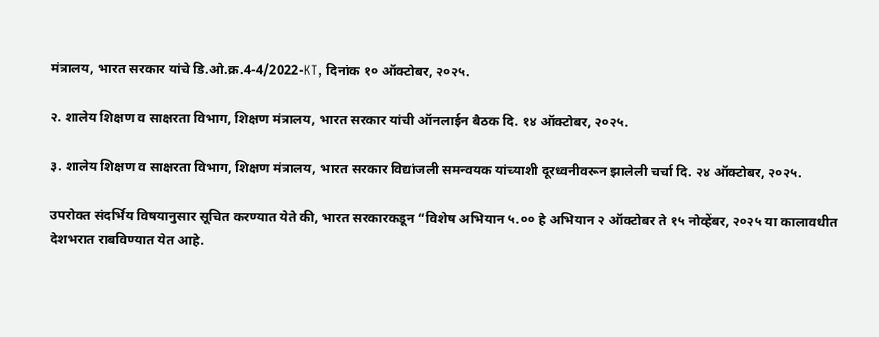मंत्रालय, भारत सरकार यांचे डि.ओ.क्र.4-4/2022-KT, दिनांक १० ऑक्टोबर, २०२५.

२. शालेय शिक्षण व साक्षरता विभाग, शिक्षण मंत्रालय, भारत सरकार यांची ऑनलाईन बैठक दि. १४ ऑक्टोबर, २०२५.

३. शालेय शिक्षण व साक्षरता विभाग, शिक्षण मंत्रालय, भारत सरकार विद्यांजली समन्वयक यांच्याशी दूरध्वनीवरून झालेली चर्चा दि. २४ ऑक्टोबर, २०२५.

उपरोक्त संदर्भिय विषयानुसार सूचित करण्यात येते की, भारत सरकारकडून “विशेष अभियान ५.०० हे अभियान २ ऑक्टोबर ते १५ नोव्हेंबर, २०२५ या कालावधीत देशभरात राबविण्यात येत आहे.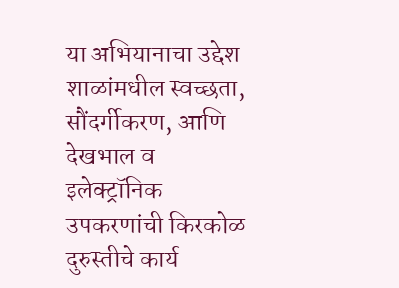या अभियानाचा उ‌द्देश शाळांमधील स्वच्छता, सौंदर्गीकरण, आणि देखभाल व इलेक्ट्रॉनिक उपकरणांची किरकोळ दुरुस्तीचे कार्य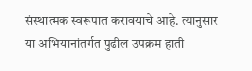संस्थात्मक स्वरूपात करावयाचे आहे. त्यानुसार या अभियानांतर्गत पुढील उपक्रम हाती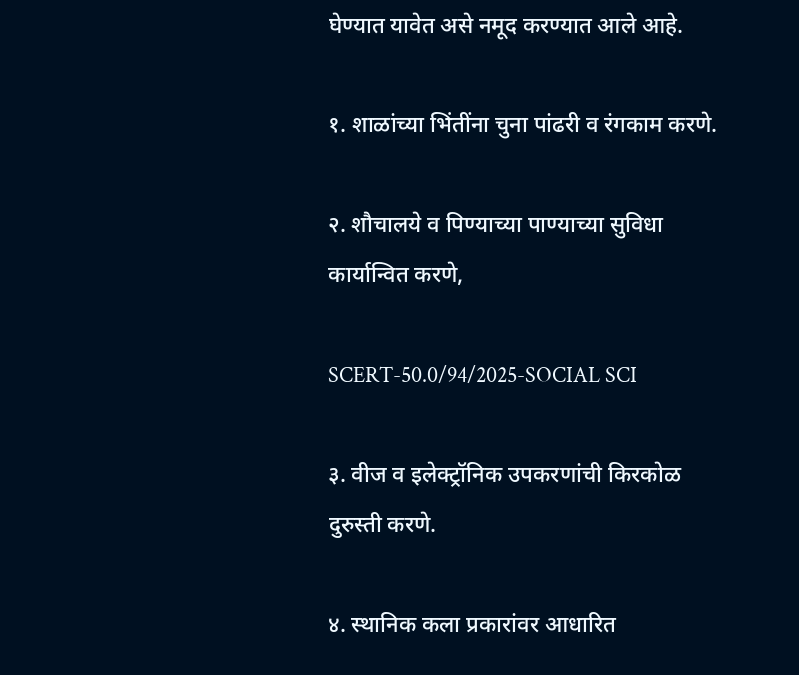घेण्यात यावेत असे नमूद करण्यात आले आहे.

१. शाळांच्या भिंतींना चुना पांढरी व रंगकाम करणे.

२. शौचालये व पिण्याच्या पाण्याच्या सुविधा कार्यान्वित करणे,

SCERT-50.0/94/2025-SOCIAL SCI

३. वीज व इलेक्ट्रॉनिक उपकरणांची किरकोळ दुरुस्ती करणे.

४. स्थानिक कला प्रकारांवर आधारित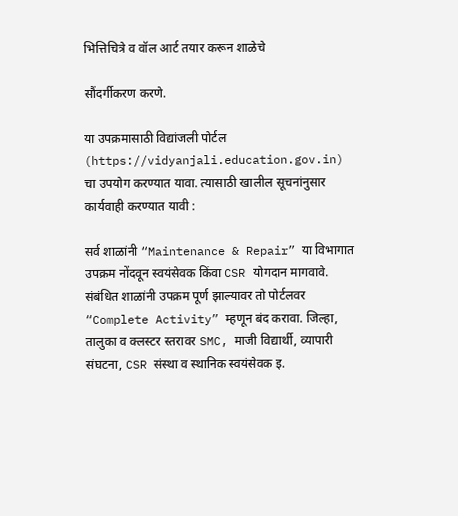भित्तिचित्रे व वॉल आर्ट तयार करून शाळेचे

सौंदर्गीकरण करणे.

या उपक्रमासाठी विद्यांजली पोर्टल (https://vidyanjali.education.gov.in) चा उपयोग करण्यात यावा. त्यासाठी खालील सूचनांनुसार कार्यवाही करण्यात यावी :

सर्व शाळांनी “Maintenance & Repair” या विभागात उपक्रम नोंदवून स्वयंसेवक किंवा CSR योगदान मागवावे. संबंधित शाळांनी उपक्रम पूर्ण झाल्यावर तो पोर्टलवर “Complete Activity” म्हणून बंद करावा. जिल्हा, तालुका व क्लस्टर स्तरावर SMC, माजी विद्यार्थी, व्यापारी संघटना, CSR संस्था व स्थानिक स्वयंसेवक इ.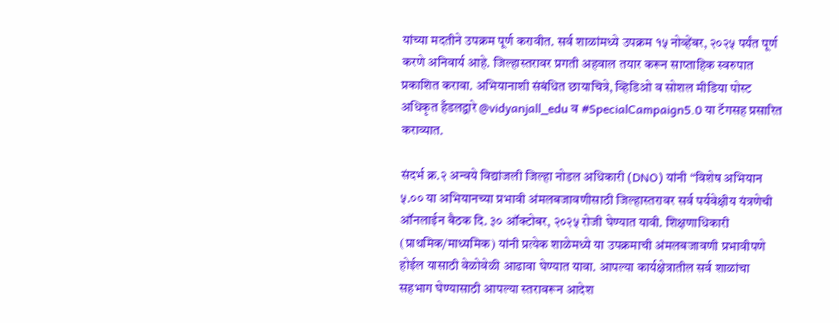यांच्या मदतीने उपक्रम पूर्ण करावीत. सर्व शाळांमध्ये उपक्रम १५ नोव्हेंबर, २०२५ पर्यंत पूर्ण करणे अनिवार्य आहे. जिल्हास्तरावर प्रगती अहवाल तयार करून साप्ताहिक स्वरुपात प्रकाशित करावा. अभियानाशी संबंधित छायाचित्रे, व्हिडिओ व सोशल मीडिया पोस्ट अधिकृत हँडल‌द्वारे @vidyanjall_edu व #SpecialCampaign5.0 या टॅगसह प्रसारित कराव्यात.

संदर्भ क्र.२ अन्वये विद्यांजली जिल्हा नोडल अधिकारी (DNO) यांनी “विशेष अभियान ५.०० या अभियानच्या प्रभावी अंमलबजावणीसाठी जिल्हास्तरावर सर्व पर्यवेक्षीय यंत्रणेची ऑनलाईन बैठक दि. ३० ऑक्टोबर, २०२५ रोजी घेण्यात यावी. शिक्षणाधिकारी (प्राथमिक/माध्यमिक) यांनी प्रत्येक शाळेमध्ये या उपक्रमाची अंमलबजावणी प्रभावीपणे होईल यासाठी वेळोवेळी आढावा घेण्यात यावा. आपल्या कार्यक्षेत्रातील सर्व शाळांचा सहभाग घेण्यासाठी आपल्या स्तरावरून आदेश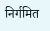निर्गमित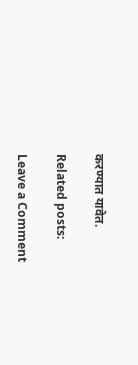करण्यात यावेत.

Related posts:

Leave a Comment